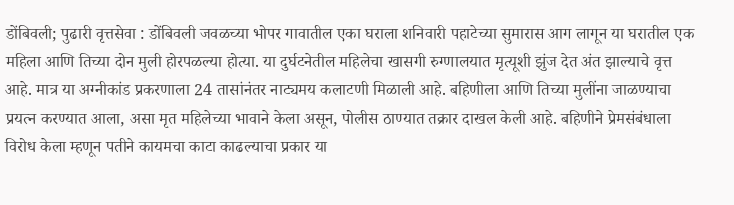डोंबिवली; पुढारी वृत्तसेवा : डोंबिवली जवळच्या भोपर गावातील एका घराला शनिवारी पहाटेच्या सुमारास आग लागून या घरातील एक महिला आणि तिच्या दोन मुली होरपळल्या होत्या. या दुर्घटनेतील महिलेचा खासगी रुग्णालयात मृत्यूशी झुंज देत अंत झाल्याचे वृत्त आहे. मात्र या अग्नीकांड प्रकरणाला 24 तासांनंतर नाट्यमय कलाटणी मिळाली आहे. बहिणीला आणि तिच्या मुलींना जाळण्याचा प्रयत्न करण्यात आला, असा मृत महिलेच्या भावाने केला असून, पोलीस ठाण्यात तक्रार दाखल केली आहे. बहिणीने प्रेमसंबंधाला विरोध केला म्हणून पतीने कायमचा काटा काढल्याचा प्रकार या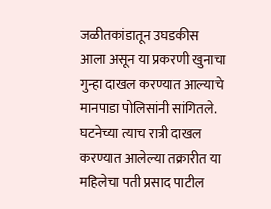जळीतकांडातून उघडकीस आला असून या प्रकरणी खुनाचा गुन्हा दाखल करण्यात आल्याचे मानपाडा पोलिसांनी सांगितले.
घटनेच्या त्याच रात्री दाखल करण्यात आलेल्या तक्रारीत या महिलेचा पती प्रसाद पाटील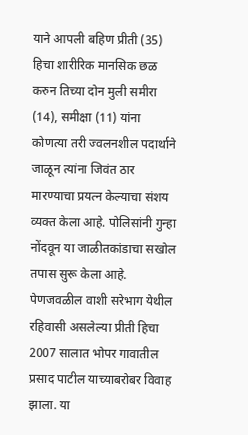याने आपली बहिण प्रीती (35) हिचा शारीरिक मानसिक छळ करुन तिच्या दोन मुली समीरा (14), समीक्षा (11) यांना कोणत्या तरी ज्वलनशील पदार्थाने जाळून त्यांना जिवंत ठार मारण्याचा प्रयत्न केल्याचा संशय व्यक्त केला आहे. पोलिसांनी गुन्हा नोंदवून या जाळीतकांडाचा सखोल तपास सुरू केला आहे. पेणजवळील वाशी सरेभाग येथील रहिवासी असलेल्या प्रीती हिचा 2007 सालात भोपर गावातील प्रसाद पाटील याच्याबरोबर विवाह झाला. या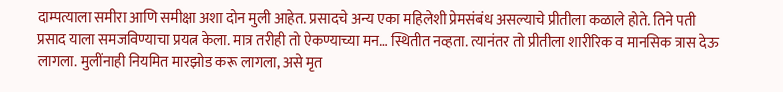दाम्पत्याला समीरा आणि समीक्षा अशा दोन मुली आहेत. प्रसादचे अन्य एका महिलेशी प्रेमसंबंध असल्याचे प्रीतीला कळाले होते. तिने पती प्रसाद याला समजविण्याचा प्रयत्न केला. मात्र तरीही तो ऐकण्याच्या मन… स्थितीत नव्हता. त्यानंतर तो प्रीतीला शारीरिक व मानसिक त्रास देऊ लागला. मुलींनाही नियमित मारझोड करू लागला, असे मृत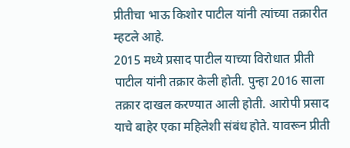प्रीतीचा भाऊ किशोर पाटील यांनी त्यांच्या तक्रारीत म्हटले आहे.
2015 मध्ये प्रसाद पाटील याच्या विरोधात प्रीती पाटील यांनी तक्रार केली होती. पुन्हा 2016 साला तक्रार दाखल करण्यात आली होती. आरोपी प्रसाद याचे बाहेर एका महिलेशी संबंध होते. यावरून प्रीती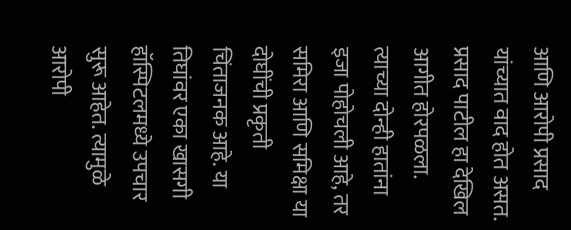आणि आरोपी प्रसाद यांच्यात वाद होत असत. प्रसाद पाटील हा देखिल आगीत होरपळला. त्याच्या दोन्ही हातांना इजा पोहोचली आहे, तर समिरा आणि समिक्षा या दोघींची प्रकृती चिंताजनक आहे. या तिघांवर एका खासगी हॉस्पिटलमध्ये उपचार सुरू आहेत. त्यामुळे आरोपी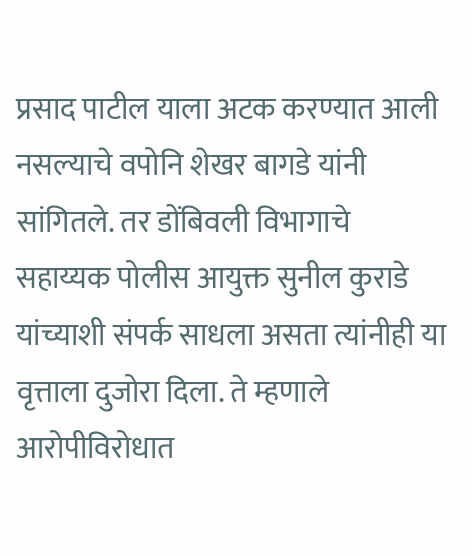प्रसाद पाटील याला अटक करण्यात आली नसल्याचे वपोनि शेखर बागडे यांनी सांगितले. तर डोंबिवली विभागाचे सहाय्यक पोलीस आयुक्त सुनील कुराडे यांच्याशी संपर्क साधला असता त्यांनीही या वृत्ताला दुजोरा दिला. ते म्हणाले आरोपीविरोधात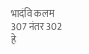भादंवि कलम 307 नंतर 302 हे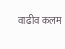वाढीव कलम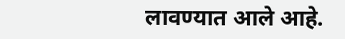लावण्यात आले आहे.